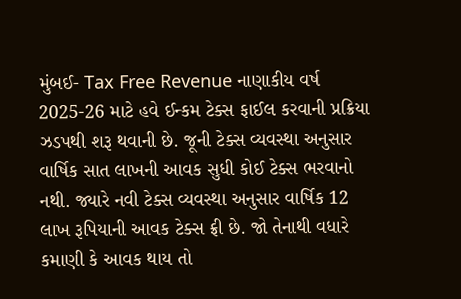મુંબઈ- Tax Free Revenue નાણાકીય વર્ષ 2025-26 માટે હવે ઈન્કમ ટેક્સ ફાઈલ કરવાની પ્રક્રિયા ઝડપથી શરૂ થવાની છે. જૂની ટેક્સ વ્યવસ્થા અનુસાર વાર્ષિક સાત લાખની આવક સુધી કોઈ ટેક્સ ભરવાનો નથી. જ્યારે નવી ટેક્સ વ્યવસ્થા અનુસાર વાર્ષિક 12 લાખ રૂપિયાની આવક ટેક્સ ફ્રી છે. જો તેનાથી વધારે કમાણી કે આવક થાય તો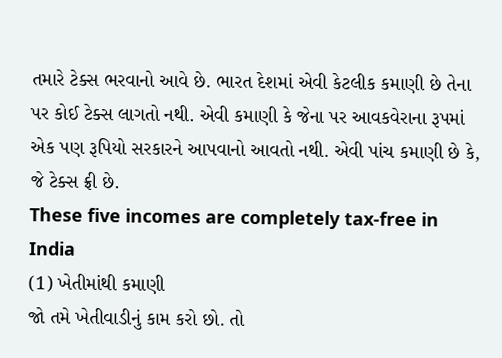તમારે ટેક્સ ભરવાનો આવે છે. ભારત દેશમાં એવી કેટલીક કમાણી છે તેના પર કોઈ ટેક્સ લાગતો નથી. એવી કમાણી કે જેના પર આવકવેરાના રૂપમાં એક પણ રૂપિયો સરકારને આપવાનો આવતો નથી. એવી પાંચ કમાણી છે કે, જે ટેક્સ ફ્રી છે.
These five incomes are completely tax-free in India
(1) ખેતીમાંથી કમાણી
જો તમે ખેતીવાડીનું કામ કરો છો. તો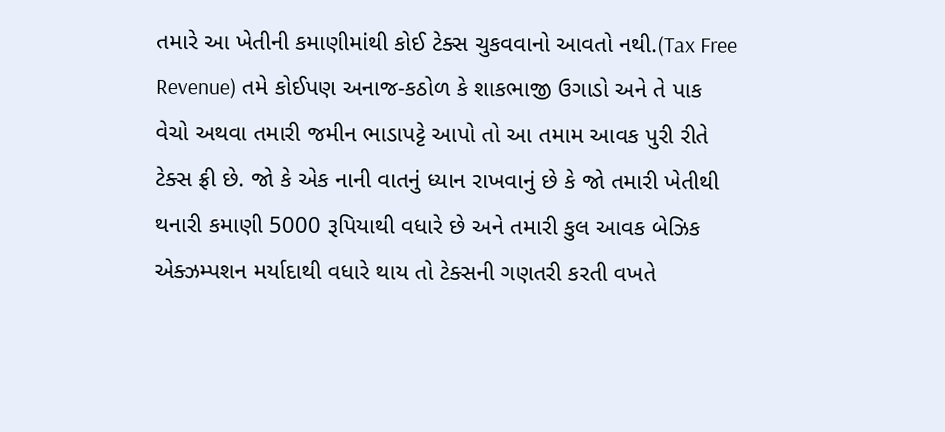તમારે આ ખેતીની કમાણીમાંથી કોઈ ટેક્સ ચુકવવાનો આવતો નથી.(Tax Free Revenue) તમે કોઈપણ અનાજ-કઠોળ કે શાકભાજી ઉગાડો અને તે પાક વેચો અથવા તમારી જમીન ભાડાપટ્ટે આપો તો આ તમામ આવક પુરી રીતે ટેક્સ ફ્રી છે. જો કે એક નાની વાતનું ધ્યાન રાખવાનું છે કે જો તમારી ખેતીથી થનારી કમાણી 5000 રૂપિયાથી વધારે છે અને તમારી કુલ આવક બેઝિક એક્ઝમ્પશન મર્યાદાથી વધારે થાય તો ટેક્સની ગણતરી કરતી વખતે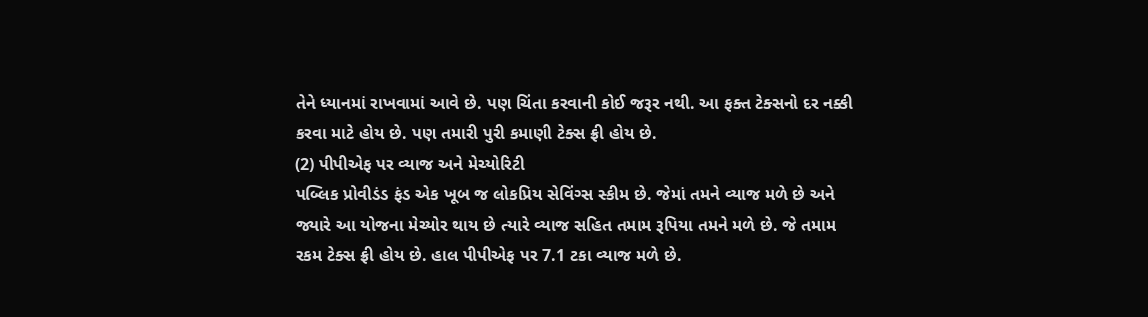તેને ધ્યાનમાં રાખવામાં આવે છે. પણ ચિંતા કરવાની કોઈ જરૂર નથી. આ ફક્ત ટેક્સનો દર નક્કી કરવા માટે હોય છે. પણ તમારી પુરી કમાણી ટેક્સ ફ્રી હોય છે.
(2) પીપીએફ પર વ્યાજ અને મેચ્યોરિટી
પબ્લિક પ્રોવીડંડ ફંડ એક ખૂબ જ લોકપ્રિય સેવિંગ્સ સ્કીમ છે. જેમાં તમને વ્યાજ મળે છે અને જ્યારે આ યોજના મેચ્યોર થાય છે ત્યારે વ્યાજ સહિત તમામ રૂપિયા તમને મળે છે. જે તમામ રકમ ટેક્સ ફ્રી હોય છે. હાલ પીપીએફ પર 7.1 ટકા વ્યાજ મળે છે.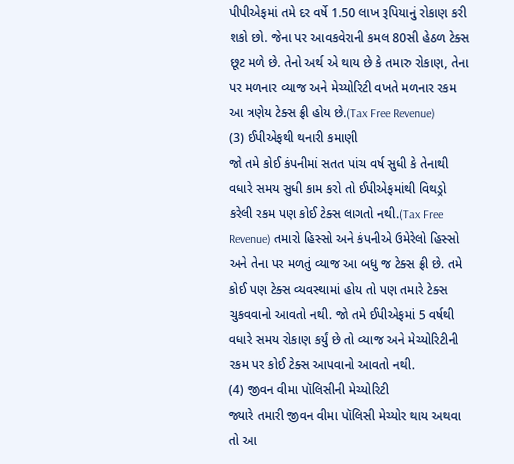પીપીએફમાં તમે દર વર્ષે 1.50 લાખ રૂપિયાનું રોકાણ કરી શકો છો. જેના પર આવકવેરાની કમલ 80સી હેઠળ ટેક્સ છૂટ મળે છે. તેનો અર્થ એ થાય છે કે તમારુ રોકાણ, તેના પર મળનાર વ્યાજ અને મેચ્યોરિટી વખતે મળનાર રકમ આ ત્રણેય ટેક્સ ફ્રી હોય છે.(Tax Free Revenue)
(3) ઈપીએફથી થનારી કમાણી
જો તમે કોઈ કંપનીમાં સતત પાંચ વર્ષ સુધી કે તેનાથી વધારે સમય સુધી કામ કરો તો ઈપીએફમાંથી વિથડ્રો કરેલી રકમ પણ કોઈ ટેક્સ લાગતો નથી.(Tax Free Revenue) તમારો હિસ્સો અને કંપનીએ ઉમેરેલો હિસ્સો અને તેના પર મળતું વ્યાજ આ બધુ જ ટેક્સ ફ્રી છે. તમે કોઈ પણ ટેક્સ વ્યવસ્થામાં હોય તો પણ તમારે ટેક્સ ચુકવવાનો આવતો નથી. જો તમે ઈપીએફમાં 5 વર્ષથી વધારે સમય રોકાણ કર્યું છે તો વ્યાજ અને મેચ્યોરિટીની રકમ પર કોઈ ટેક્સ આપવાનો આવતો નથી.
(4) જીવન વીમા પૉલિસીની મેચ્યોરિટી
જ્યારે તમારી જીવન વીમા પૉલિસી મેચ્યોર થાય અથવા તો આ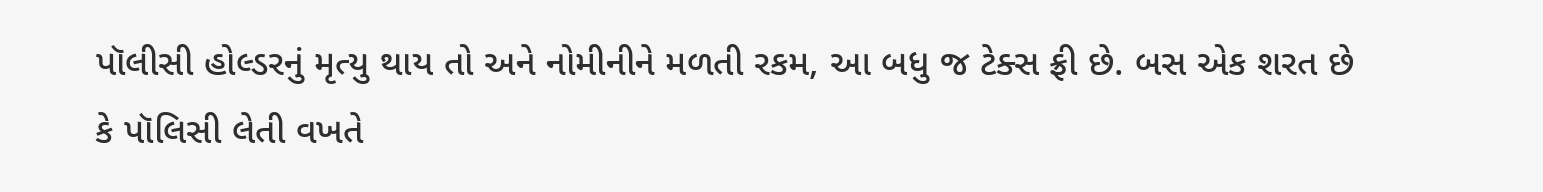પૉલીસી હોલ્ડરનું મૃત્યુ થાય તો અને નોમીનીને મળતી રકમ, આ બધુ જ ટેક્સ ફ્રી છે. બસ એક શરત છે કે પૉલિસી લેતી વખતે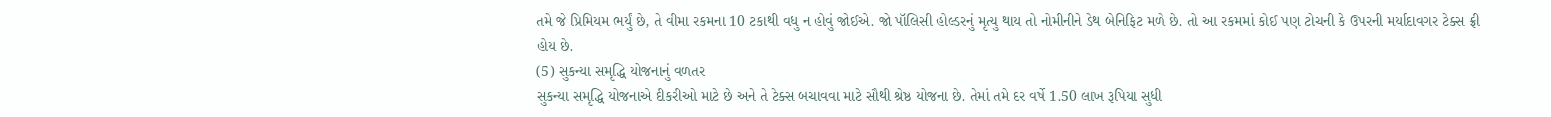તમે જે પ્રિમિયમ ભર્યું છે, તે વીમા રકમના 10 ટકાથી વધુ ન હોવું જોઈએ. જો પૉલિસી હોલ્ડરનું મૃત્યુ થાય તો નોમીનીને ડેથ બેનિફિટ મળે છે. તો આ રકમમાં કોઈ પણ ટોચની કે ઉપરની મર્યાદાવગર ટેક્સ ફ્રી હોય છે.
(5) સુકન્યા સમૃદ્ધિ યોજનાનું વળતર
સુકન્યા સમૃદ્ધિ યોજનાએ દીકરીઓ માટે છે અને તે ટેક્સ બચાવવા માટે સૌથી શ્રેષ્ઠ યોજના છે. તેમાં તમે દર વર્ષે 1.50 લાખ રૂપિયા સુધી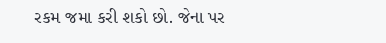રકમ જમા કરી શકો છો. જેના પર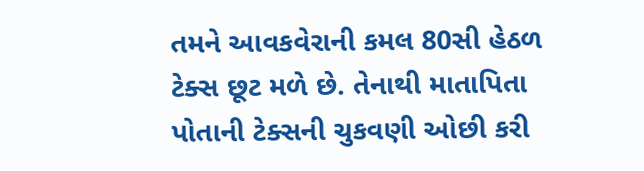તમને આવકવેરાની કમલ 80સી હેઠળ ટેક્સ છૂટ મળે છે. તેનાથી માતાપિતા પોતાની ટેક્સની ચુકવણી ઓછી કરી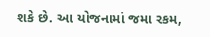શકે છે. આ યોજનામાં જમા રકમ,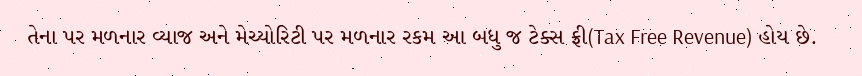તેના પર મળનાર વ્યાજ અને મેચ્યોરિટી પર મળનાર રકમ આ બધુ જ ટેક્સ ફ્રી(Tax Free Revenue) હોય છે.